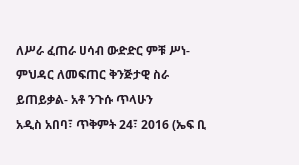ለሥራ ፈጠራ ሀሳብ ውድድር ምቹ ሥነ-ምህዳር ለመፍጠር ቅንጅታዊ ስራ ይጠይቃል- አቶ ንጉሱ ጥላሁን
አዲስ አበባ፣ ጥቅምት 24፣ 2016 (ኤፍ ቢ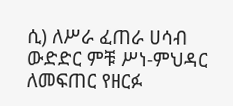ሲ) ለሥራ ፈጠራ ሀሳብ ውድድር ምቹ ሥነ-ምህዳር ለመፍጠር የዘርፉ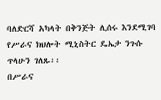ባለድርሻ አካላት በቅንጅት ሊሰሩ እንደሚገባ የሥራና ክህሎት ሚኒስትር ዴኤታ ንጉሱ ጥላሁን ገለጹ፡፡
በሥራና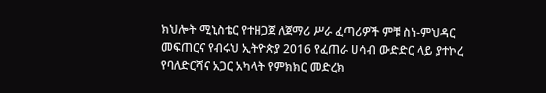ክህሎት ሚኒስቴር የተዘጋጀ ለጀማሪ ሥራ ፈጣሪዎች ምቹ ስነ-ምህዳር መፍጠርና የብሩህ ኢትዮጵያ 2016 የፈጠራ ሀሳብ ውድድር ላይ ያተኮረ የባለድርሻና አጋር አካላት የምክክር መድረክ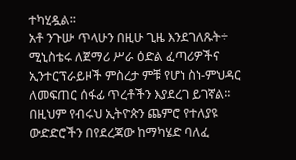ተካሂዷል፡፡
አቶ ንጉሡ ጥላሁን በዚሁ ጊዜ እንደገለጹት÷ ሚኒስቴሩ ለጀማሪ ሥራ ዕድል ፈጣሪዎችና ኢንተርፕራይዞች ምስረታ ምቹ የሆነ ስነ-ምህዳር ለመፍጠር ሰፋፊ ጥረቶችን እያደረገ ይገኛል፡፡
በዚህም የብሩህ ኢትዮጵን ጨምሮ የተለያዩ ውድድሮችን በየደረጃው ከማካሄድ ባለፈ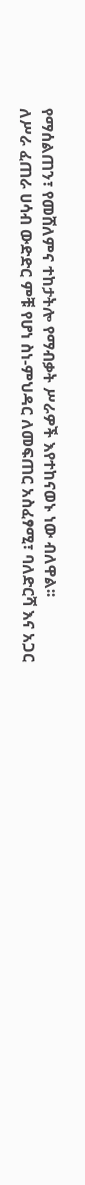የማሰልጠን፣ የመሸለምና ተከታትሎ የማብቃት ሥራዎች እየተከናወኑ ነው ብለዋል፡፡
ለሥራ ፈጠራ ሀሳብ ውድድር ምቹ የሆነ ስነ-ምህዳር ለመፍጠር አስፈፃሚ፣ ባለድርሻ እና አጋር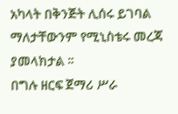አካላት በቅንጅት ሊሰሩ ይገባል ማለታቸውንም የሚኒስቴሩ መረጃ ያመላክታል ፡፡
በግሉ ዘርፍ ጀማሪ ሥራ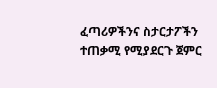ፈጣሪዎችንና ስታርታፖችን ተጠቃሚ የሚያደርጉ ጀምር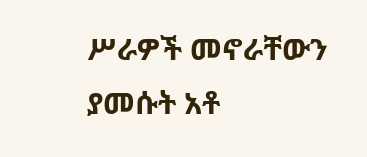ሥራዎች መኖራቸውን ያመሱት አቶ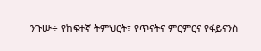ንጉሡ÷ የከፍተኛ ትምህርት፣ የጥናትና ምርምርና የፋይናንስ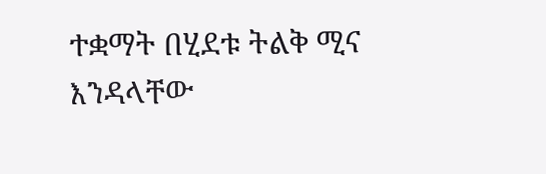ተቋማት በሂደቱ ትልቅ ሚና እንዳላቸው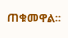ጠቁመዋል፡፡